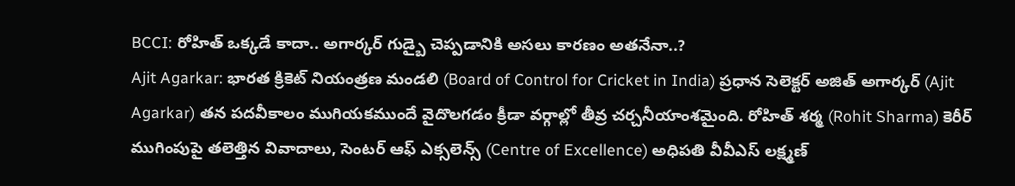BCCI: రోహిత్ ఒక్కడే కాదా.. అగార్కర్ గుడ్బై చెప్పడానికి అసలు కారణం అతనేనా..?
Ajit Agarkar: భారత క్రికెట్ నియంత్రణ మండలి (Board of Control for Cricket in India) ప్రధాన సెలెక్టర్ అజిత్ అగార్కర్ (Ajit Agarkar) తన పదవీకాలం ముగియకముందే వైదొలగడం క్రీడా వర్గాల్లో తీవ్ర చర్చనీయాంశమైంది. రోహిత్ శర్మ (Rohit Sharma) కెరీర్ ముగింపుపై తలెత్తిన వివాదాలు, సెంటర్ ఆఫ్ ఎక్సలెన్స్ (Centre of Excellence) అధిపతి వీవీఎస్ లక్ష్మణ్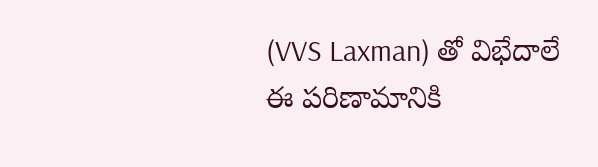(VVS Laxman) తో విభేదాలే ఈ పరిణామానికి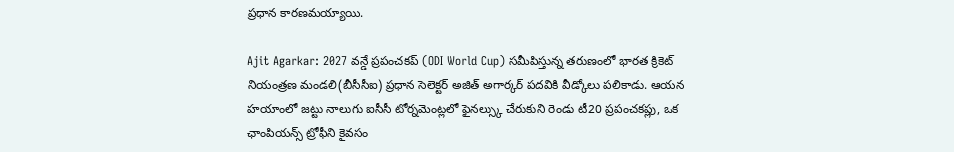ప్రధాన కారణమయ్యాయి.

Ajit Agarkar: 2027 వన్డే ప్రపంచకప్ (ODI World Cup) సమీపిస్తున్న తరుణంలో భారత క్రికెట్ నియంత్రణ మండలి(బీసీసీఐ) ప్రధాన సెలెక్టర్ అజిత్ అగార్కర్ పదవికి వీడ్కోలు పలికాడు. ఆయన హయాంలో జట్టు నాలుగు ఐసీసీ టోర్నమెంట్లలో ఫైనల్స్కు చేరుకుని రెండు టీ20 ప్రపంచకప్లు, ఒక ఛాంపియన్స్ ట్రోఫీని కైవసం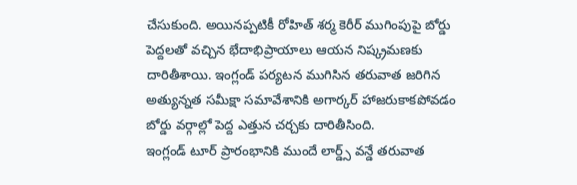చేసుకుంది. అయినప్పటికీ రోహిత్ శర్మ కెరీర్ ముగింపుపై బోర్డు పెద్దలతో వచ్చిన భేదాభిప్రాయాలు ఆయన నిష్క్రమణకు దారితీశాయి. ఇంగ్లండ్ పర్యటన ముగిసిన తరువాత జరిగిన అత్యున్నత సమీక్షా సమావేశానికి అగార్కర్ హాజరుకాకపోవడం బోర్డు వర్గాల్లో పెద్ద ఎత్తున చర్చకు దారితీసింది.
ఇంగ్లండ్ టూర్ ప్రారంభానికి ముందే లార్డ్స్ వన్డే తరువాత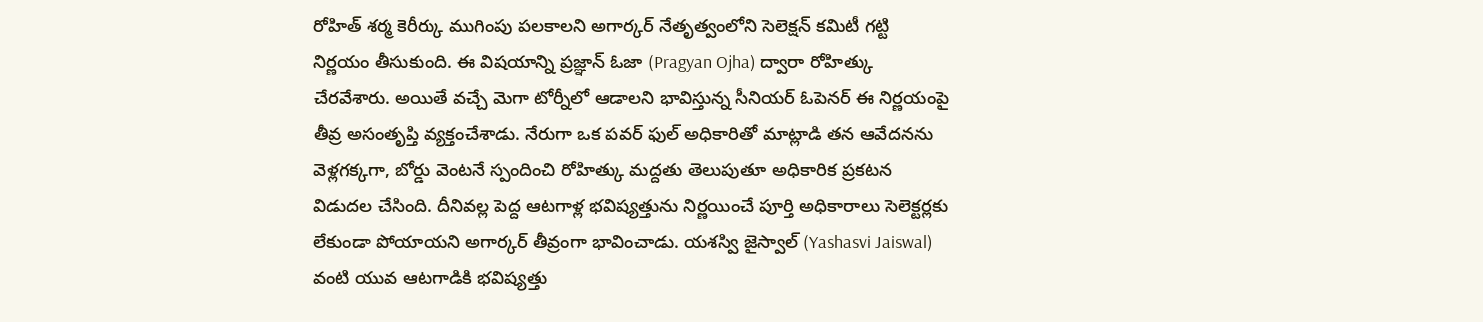రోహిత్ శర్మ కెరీర్కు ముగింపు పలకాలని అగార్కర్ నేతృత్వంలోని సెలెక్షన్ కమిటీ గట్టి నిర్ణయం తీసుకుంది. ఈ విషయాన్ని ప్రజ్ఞాన్ ఓజా (Pragyan Ojha) ద్వారా రోహిత్కు చేరవేశారు. అయితే వచ్చే మెగా టోర్నీలో ఆడాలని భావిస్తున్న సీనియర్ ఓపెనర్ ఈ నిర్ణయంపై తీవ్ర అసంతృప్తి వ్యక్తంచేశాడు. నేరుగా ఒక పవర్ ఫుల్ అధికారితో మాట్లాడి తన ఆవేదనను వెళ్లగక్కగా, బోర్డు వెంటనే స్పందించి రోహిత్కు మద్దతు తెలుపుతూ అధికారిక ప్రకటన విడుదల చేసింది. దీనివల్ల పెద్ద ఆటగాళ్ల భవిష్యత్తును నిర్ణయించే పూర్తి అధికారాలు సెలెక్టర్లకు లేకుండా పోయాయని అగార్కర్ తీవ్రంగా భావించాడు. యశస్వి జైస్వాల్ (Yashasvi Jaiswal) వంటి యువ ఆటగాడికి భవిష్యత్తు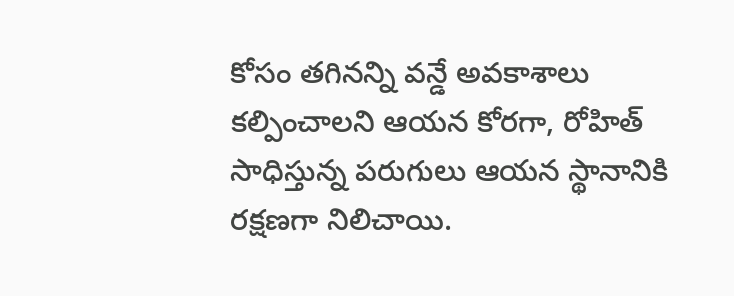కోసం తగినన్ని వన్డే అవకాశాలు కల్పించాలని ఆయన కోరగా, రోహిత్ సాధిస్తున్న పరుగులు ఆయన స్థానానికి రక్షణగా నిలిచాయి.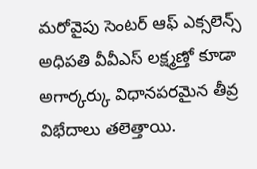మరోవైపు సెంటర్ ఆఫ్ ఎక్సలెన్స్ అధిపతి వీవీఎస్ లక్ష్మణ్తో కూడా అగార్కర్కు విధానపరమైన తీవ్ర విభేదాలు తలెత్తాయి.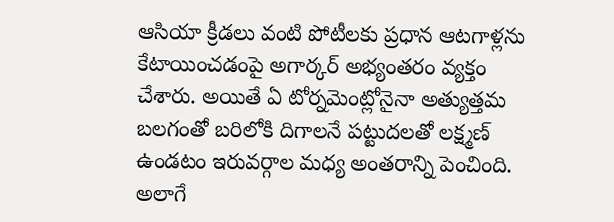ఆసియా క్రీడలు వంటి పోటీలకు ప్రధాన ఆటగాళ్లను కేటాయించడంపై అగార్కర్ అభ్యంతరం వ్యక్తం చేశారు. అయితే ఏ టోర్నమెంట్లోనైనా అత్యుత్తమ బలగంతో బరిలోకి దిగాలనే పట్టుదలతో లక్ష్మణ్ ఉండటం ఇరువర్గాల మధ్య అంతరాన్ని పెంచింది. అలాగే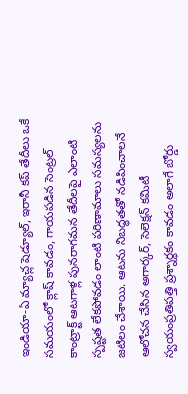ఇండియా-ఏ మ్యాచ్ల షెడ్యూల్, ఇరానీ కప్ తేదీలు ఒకే సమయంలో క్లాష్ కావడం, గాయపడిన సెంట్రల్ కాంట్రాక్ట్ ఆటగాళ్ల పునరాగమన తేదీలపై ఎలాంటి స్పష్టత లేకపోవడం లాంటి పరిణామాలు సమస్యలను జటిలం చేశాయి. ఆటను నిబద్ధతతో నడిపించాలనే ఆలోచన చేసిన అగార్కర్, సెలెక్షన్ కమిటీ స్వయంప్రతిపత్తి ప్రశ్నార్థకం కావడం అలాగే బోర్డు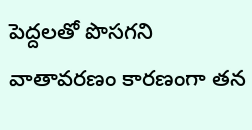పెద్దలతో పొసగని వాతావరణం కారణంగా తన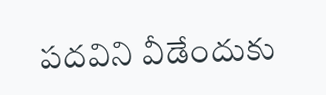పదవిని వీడేందుకు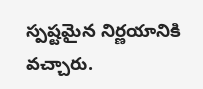స్పష్టమైన నిర్ణయానికి వచ్చారు.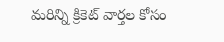మరిన్ని క్రికెట్ వార్తల కోసం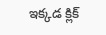ఇక్కడ క్లిక్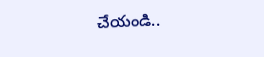చేయండి..